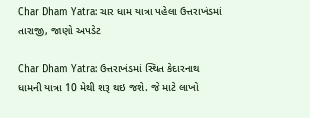Char Dham Yatra: ચાર ધામ યાત્રા પહેલા ઉત્તરાખંડમાં તારાજી, જાણો અપડેટ

Char Dham Yatra: ઉત્તરાખંડમાં સ્થિત કેદારનાથ ધામની યાત્રા 10 મેથી શરૂ થઇ જશે. જે માટે લાખો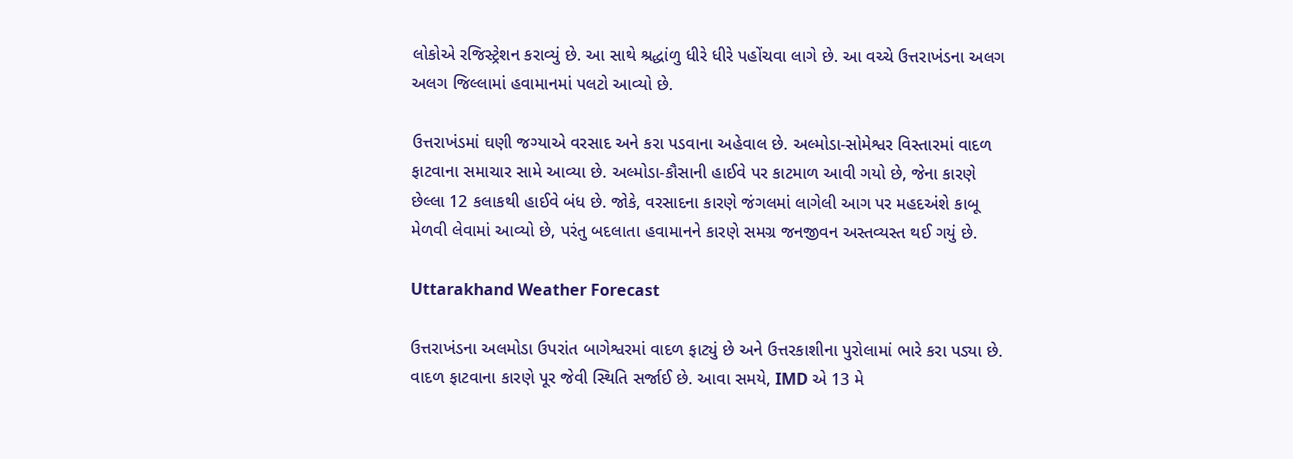લોકોએ રજિસ્ટ્રેશન કરાવ્યું છે. આ સાથે શ્રદ્ધાંળુ ધીરે ધીરે પહોંચવા લાગે છે. આ વચ્ચે ઉત્તરાખંડના અલગ અલગ જિલ્લામાં હવામાનમાં પલટો આવ્યો છે.

ઉત્તરાખંડમાં ઘણી જગ્યાએ વરસાદ અને કરા પડવાના અહેવાલ છે. અલ્મોડા-સોમેશ્વર વિસ્તારમાં વાદળ ફાટવાના સમાચાર સામે આવ્યા છે. અલ્મોડા-કૌસાની હાઈવે પર કાટમાળ આવી ગયો છે, જેના કારણે છેલ્લા 12 કલાકથી હાઈવે બંધ છે. જોકે, વરસાદના કારણે જંગલમાં લાગેલી આગ પર મહદઅંશે કાબૂ મેળવી લેવામાં આવ્યો છે, પરંતુ બદલાતા હવામાનને કારણે સમગ્ર જનજીવન અસ્તવ્યસ્ત થઈ ગયું છે.

Uttarakhand Weather Forecast

ઉત્તરાખંડના અલમોડા ઉપરાંત બાગેશ્વરમાં વાદળ ફાટ્યું છે અને ઉત્તરકાશીના પુરોલામાં ભારે કરા પડ્યા છે. વાદળ ફાટવાના કારણે પૂર જેવી સ્થિતિ સર્જાઈ છે. આવા સમયે, IMD એ 13 મે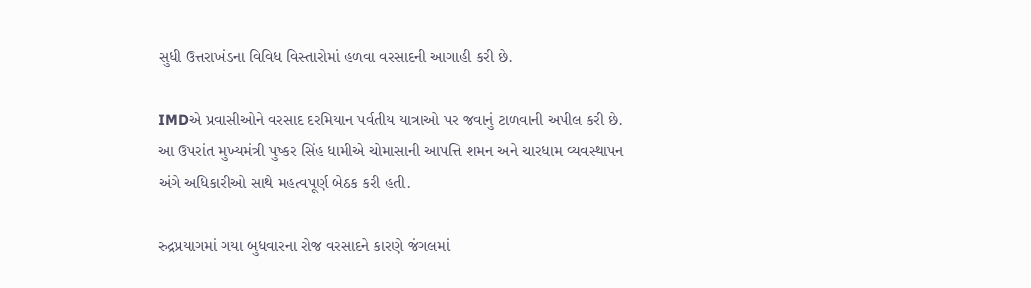સુધી ઉત્તરાખંડના વિવિધ વિસ્તારોમાં હળવા વરસાદની આગાહી કરી છે.

IMDએ પ્રવાસીઓને વરસાદ દરમિયાન પર્વતીય યાત્રાઓ પર જવાનું ટાળવાની અપીલ કરી છે. આ ઉપરાંત મુખ્યમંત્રી પુષ્કર સિંહ ધામીએ ચોમાસાની આપત્તિ શમન અને ચારધામ વ્યવસ્થાપન અંગે અધિકારીઓ સાથે મહત્વપૂર્ણ બેઠક કરી હતી.

રુદ્રપ્રયાગમાં ગયા બુધવારના રોજ વરસાદને કારણે જંગલમાં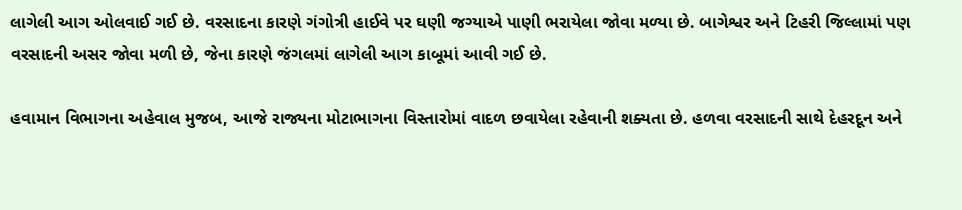લાગેલી આગ ઓલવાઈ ગઈ છે. વરસાદના કારણે ગંગોત્રી હાઈવે પર ઘણી જગ્યાએ પાણી ભરાયેલા જોવા મળ્યા છે. બાગેશ્વર અને ટિહરી જિલ્લામાં પણ વરસાદની અસર જોવા મળી છે, જેના કારણે જંગલમાં લાગેલી આગ કાબૂમાં આવી ગઈ છે.

હવામાન વિભાગના અહેવાલ મુજબ, આજે રાજ્યના મોટાભાગના વિસ્તારોમાં વાદળ છવાયેલા રહેવાની શક્યતા છે. હળવા વરસાદની સાથે દેહરદૂન અને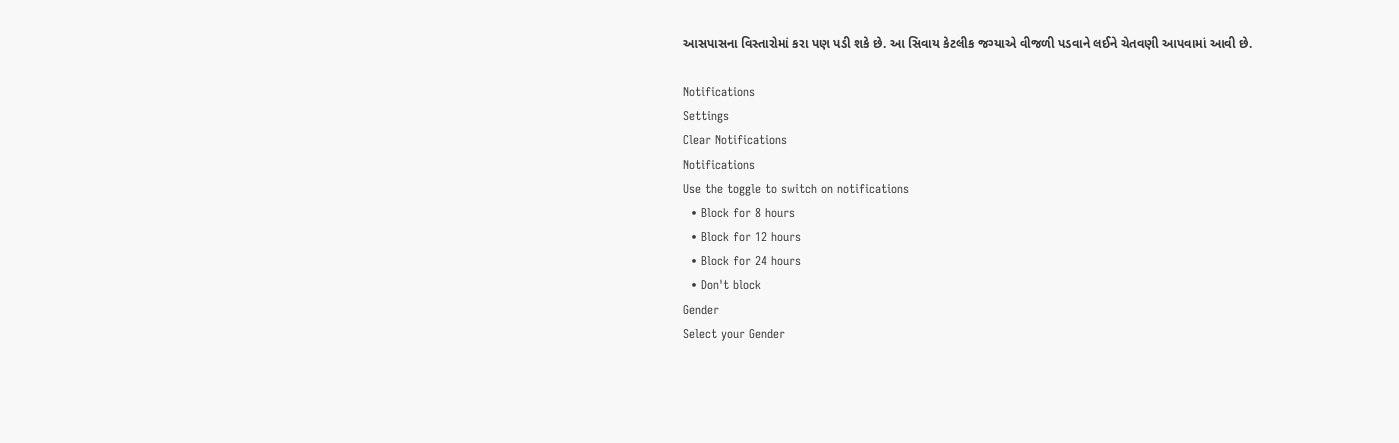આસપાસના વિસ્તારોમાં કરા પણ પડી શકે છે. આ સિવાય કેટલીક જગ્યાએ વીજળી પડવાને લઈને ચેતવણી આપવામાં આવી છે.

Notifications
Settings
Clear Notifications
Notifications
Use the toggle to switch on notifications
  • Block for 8 hours
  • Block for 12 hours
  • Block for 24 hours
  • Don't block
Gender
Select your Gender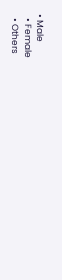• Male
  • Female
  • Others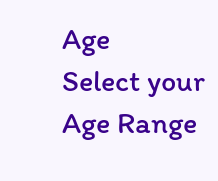Age
Select your Age Range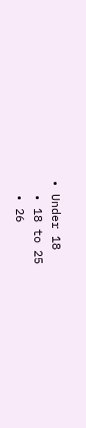• Under 18
  • 18 to 25
  • 26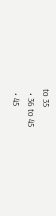to 35
  • 36 to 45
  • 45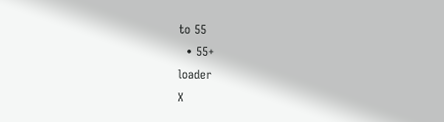to 55
  • 55+
loader
X